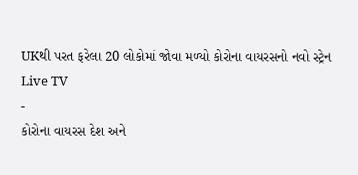UKથી પરત ફરેલા 20 લોકોમાં જોવા મળ્યો કોરોના વાયરસનો નવો સ્ટ્રેન
Live TV
-
કોરોના વાયરસ દેશ અને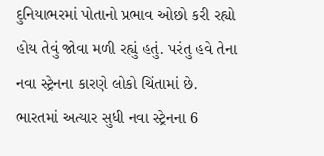દુનિયાભરમાં પોતાનો પ્રભાવ ઓછો કરી રહ્યો હોય તેવું જોવા મળી રહ્યું હતું. પરંતુ હવે તેના નવા સ્ટ્રેનના કારણે લોકો ચિંતામાં છે. ભારતમાં અત્યાર સુધી નવા સ્ટ્રેનના 6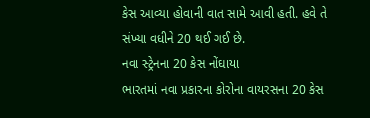કેસ આવ્યા હોવાની વાત સામે આવી હતી. હવે તે સંખ્યા વધીને 20 થઈ ગઈ છે.
નવા સ્ટ્રેનના 20 કેસ નોંઘાયા
ભારતમાં નવા પ્રકારના કોરોના વાયરસના 20 કેસ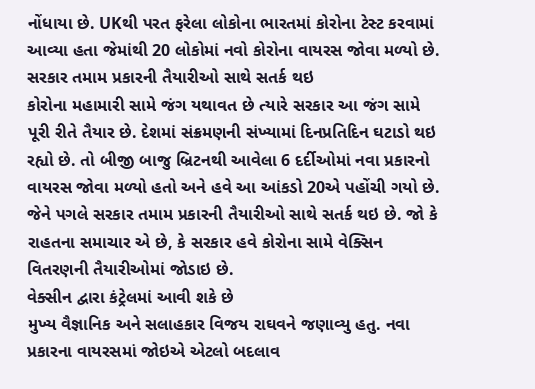નોંધાયા છે. UKથી પરત ફરેલા લોકોના ભારતમાં કોરોના ટેસ્ટ કરવામાં આવ્યા હતા જેમાંથી 20 લોકોમાં નવો કોરોના વાયરસ જોવા મળ્યો છે.
સરકાર તમામ પ્રકારની તૈયારીઓ સાથે સતર્ક થઇ
કોરોના મહામારી સામે જંગ યથાવત છે ત્યારે સરકાર આ જંગ સામે પૂરી રીતે તૈયાર છે. દેશમાં સંક્રમણની સંખ્યામાં દિનપ્રતિદિન ઘટાડો થઇ રહ્યો છે. તો બીજી બાજુ બ્રિટનથી આવેલા 6 દર્દીઓમાં નવા પ્રકારનો વાયરસ જોવા મળ્યો હતો અને હવે આ આંકડો 20એ પહોંચી ગયો છે. જેને પગલે સરકાર તમામ પ્રકારની તૈયારીઓ સાથે સતર્ક થઇ છે. જો કે રાહતના સમાચાર એ છે, કે સરકાર હવે કોરોના સામે વેક્સિન વિતરણની તૈયારીઓમાં જોડાઇ છે.
વેક્સીન દ્વારા કંટ્રેલમાં આવી શકે છે
મુખ્ય વૈજ્ઞાનિક અને સલાહકાર વિજય રાઘવને જણાવ્યુ હતુ. નવા પ્રકારના વાયરસમાં જોઇએ એટલો બદલાવ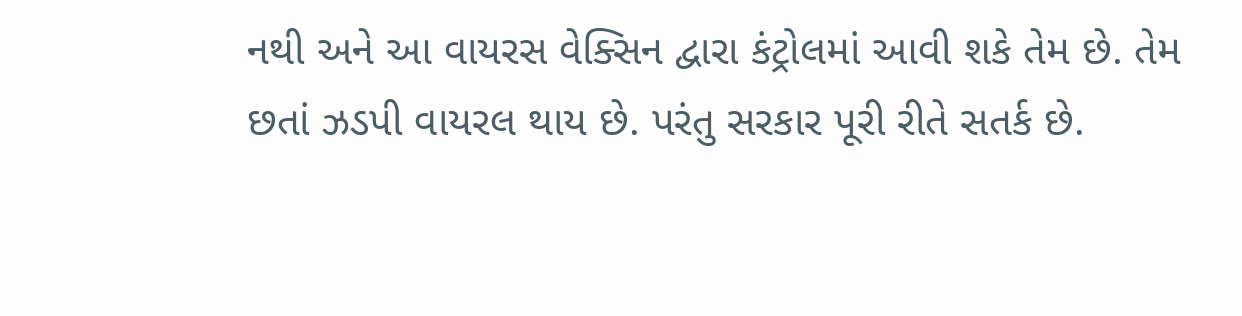નથી અને આ વાયરસ વેક્સિન દ્વારા કંટ્રોલમાં આવી શકે તેમ છે. તેમ છતાં ઝડપી વાયરલ થાય છે. પરંતુ સરકાર પૂરી રીતે સતર્ક છે.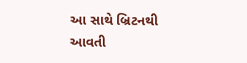આ સાથે બ્રિટનથી આવતી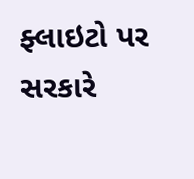ફ્લાઇટો પર સરકારે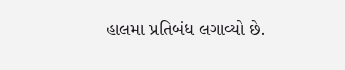હાલમા પ્રતિબંધ લગાવ્યો છે.